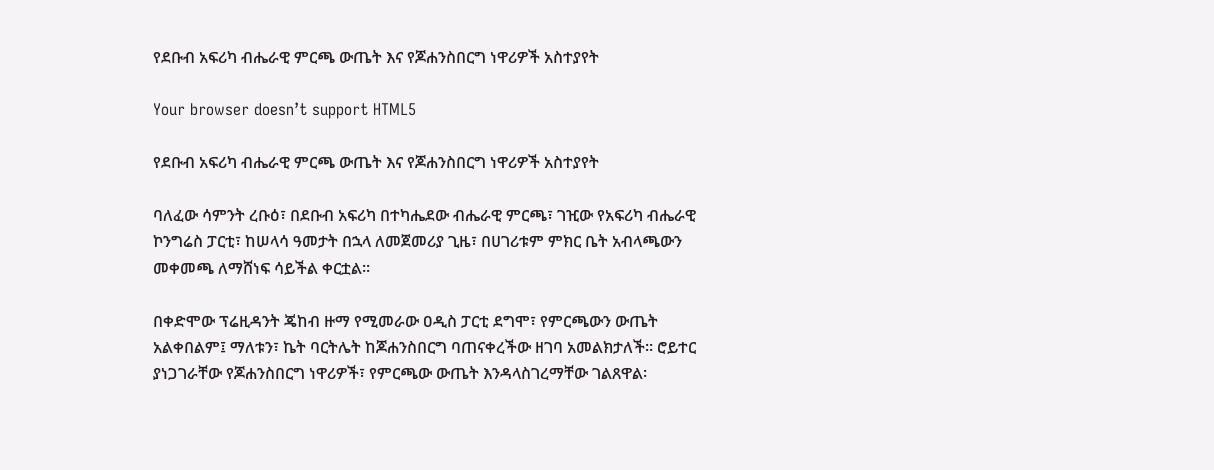የደቡብ አፍሪካ ብሔራዊ ምርጫ ውጤት እና የጆሐንስበርግ ነዋሪዎች አስተያየት

Your browser doesn’t support HTML5

የደቡብ አፍሪካ ብሔራዊ ምርጫ ውጤት እና የጆሐንስበርግ ነዋሪዎች አስተያየት

ባለፈው ሳምንት ረቡዕ፣ በደቡብ አፍሪካ በተካሔደው ብሔራዊ ምርጫ፣ ገዢው የአፍሪካ ብሔራዊ ኮንግሬስ ፓርቲ፣ ከሠላሳ ዓመታት በኋላ ለመጀመሪያ ጊዜ፣ በሀገሪቱም ምክር ቤት አብላጫውን መቀመጫ ለማሸነፍ ሳይችል ቀርቷል፡፡

በቀድሞው ፕሬዚዳንት ጄከብ ዙማ የሚመራው ዐዲስ ፓርቲ ደግሞ፣ የምርጫውን ውጤት አልቀበልም፤ ማለቱን፣ ኬት ባርትሌት ከጆሐንስበርግ ባጠናቀረችው ዘገባ አመልክታለች፡፡ ሮይተር ያነጋገራቸው የጆሐንስበርግ ነዋሪዎች፣ የምርጫው ውጤት እንዳላስገረማቸው ገልጸዋል፡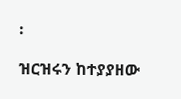፡

ዝርዝሩን ከተያያዘው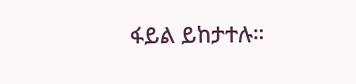ፋይል ይከታተሉ።